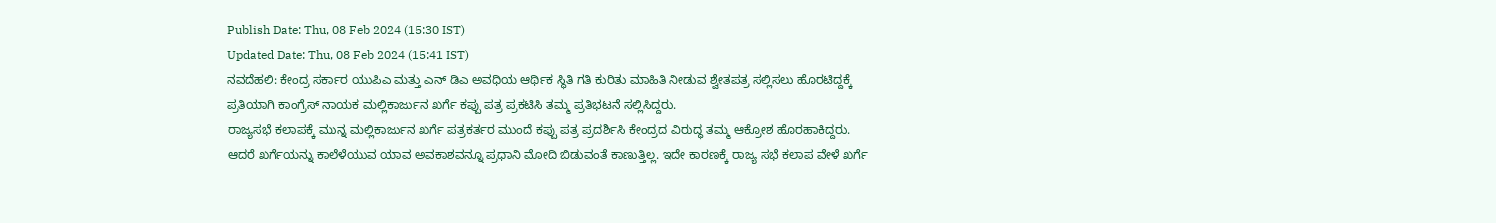Publish Date: Thu, 08 Feb 2024 (15:30 IST)
Updated Date: Thu, 08 Feb 2024 (15:41 IST)
ನವದೆಹಲಿ: ಕೇಂದ್ರ ಸರ್ಕಾರ ಯುಪಿಎ ಮತ್ತು ಎನ್ ಡಿಎ ಅವಧಿಯ ಆರ್ಥಿಕ ಸ್ಥಿತಿ ಗತಿ ಕುರಿತು ಮಾಹಿತಿ ನೀಡುವ ಶ್ವೇತಪತ್ರ ಸಲ್ಲಿಸಲು ಹೊರಟಿದ್ದಕ್ಕೆ ಪ್ರತಿಯಾಗಿ ಕಾಂಗ್ರೆಸ್ ನಾಯಕ ಮಲ್ಲಿಕಾರ್ಜುನ ಖರ್ಗೆ ಕಪ್ಪು ಪತ್ರ ಪ್ರಕಟಿಸಿ ತಮ್ಮ ಪ್ರತಿಭಟನೆ ಸಲ್ಲಿಸಿದ್ದರು.
ರಾಜ್ಯಸಭೆ ಕಲಾಪಕ್ಕೆ ಮುನ್ನ ಮಲ್ಲಿಕಾರ್ಜುನ ಖರ್ಗೆ ಪತ್ರಕರ್ತರ ಮುಂದೆ ಕಪ್ಪು ಪತ್ರ ಪ್ರದರ್ಶಿಸಿ ಕೇಂದ್ರದ ವಿರುದ್ಧ ತಮ್ಮ ಆಕ್ರೋಶ ಹೊರಹಾಕಿದ್ದರು. ಆದರೆ ಖರ್ಗೆಯನ್ನು ಕಾಲೆಳೆಯುವ ಯಾವ ಅವಕಾಶವನ್ನೂ ಪ್ರಧಾನಿ ಮೋದಿ ಬಿಡುವಂತೆ ಕಾಣುತ್ತಿಲ್ಲ. ಇದೇ ಕಾರಣಕ್ಕೆ ರಾಜ್ಯ ಸಭೆ ಕಲಾಪ ವೇಳೆ ಖರ್ಗೆ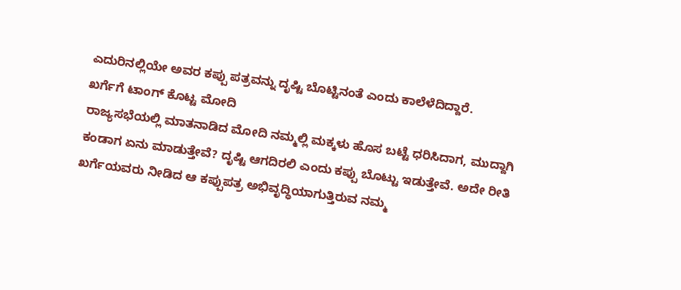ಎದುರಿನಲ್ಲಿಯೇ ಅವರ ಕಪ್ಪು ಪತ್ರವನ್ನು ದೃಷ್ಟಿ ಬೊಟ್ಟಿನಂತೆ ಎಂದು ಕಾಲೆಳೆದಿದ್ದಾರೆ.
ಖರ್ಗೆಗೆ ಟಾಂಗ್ ಕೊಟ್ಟ ಮೋದಿ
ರಾಜ್ಯಸಭೆಯಲ್ಲಿ ಮಾತನಾಡಿದ ಮೋದಿ ನಮ್ಮಲ್ಲಿ ಮಕ್ಕಳು ಹೊಸ ಬಟ್ಟೆ ಧರಿಸಿದಾಗ, ಮುದ್ದಾಗಿ ಕಂಡಾಗ ಏನು ಮಾಡುತ್ತೇವೆ? ದೃಷ್ಟಿ ಆಗದಿರಲಿ ಎಂದು ಕಪ್ಪು ಬೊಟ್ಟು ಇಡುತ್ತೇವೆ. ಅದೇ ರೀತಿ ಖರ್ಗೆಯವರು ನೀಡಿದ ಆ ಕಪ್ಪುಪತ್ರ ಅಭಿವೃದ್ಧಿಯಾಗುತ್ತಿರುವ ನಮ್ಮ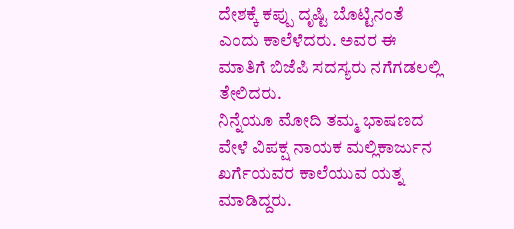ದೇಶಕ್ಕೆ ಕಪ್ಪು ದೃಷ್ಟಿ ಬೊಟ್ಟಿನಂತೆ ಎಂದು ಕಾಲೆಳೆದರು. ಅವರ ಈ ಮಾತಿಗೆ ಬಿಜೆಪಿ ಸದಸ್ಯರು ನಗೆಗಡಲಲ್ಲಿ ತೇಲಿದರು.
ನಿನ್ನೆಯೂ ಮೋದಿ ತಮ್ಮ ಭಾಷಣದ ವೇಳೆ ವಿಪಕ್ಷ ನಾಯಕ ಮಲ್ಲಿಕಾರ್ಜುನ ಖರ್ಗೆಯವರ ಕಾಲೆಯುವ ಯತ್ನ ಮಾಡಿದ್ದರು.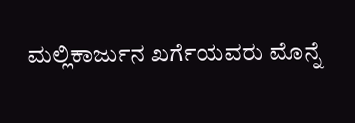ಮಲ್ಲಿಕಾರ್ಜುನ ಖರ್ಗೆಯವರು ಮೊನ್ನೆ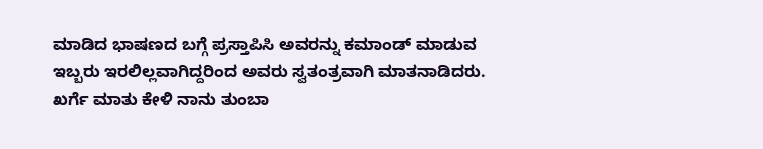ಮಾಡಿದ ಭಾಷಣದ ಬಗ್ಗೆ ಪ್ರಸ್ತಾಪಿಸಿ ಅವರನ್ನು ಕಮಾಂಡ್ ಮಾಡುವ ಇಬ್ಬರು ಇರಲಿಲ್ಲವಾಗಿದ್ದರಿಂದ ಅವರು ಸ್ವತಂತ್ರವಾಗಿ ಮಾತನಾಡಿದರು. ಖರ್ಗೆ ಮಾತು ಕೇಳಿ ನಾನು ತುಂಬಾ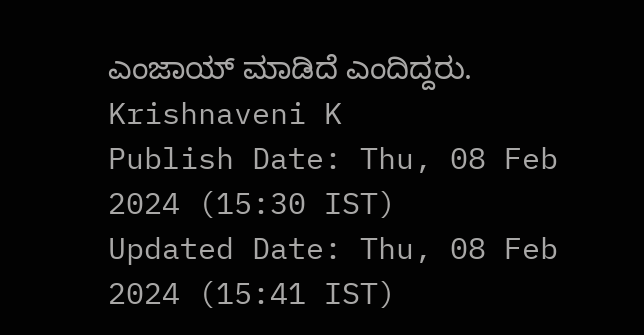ಎಂಜಾಯ್ ಮಾಡಿದೆ ಎಂದಿದ್ದರು.
Krishnaveni K
Publish Date: Thu, 08 Feb 2024 (15:30 IST)
Updated Date: Thu, 08 Feb 2024 (15:41 IST)